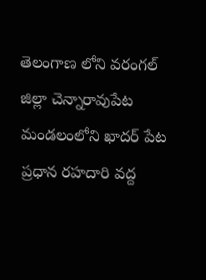తెలంగాణ లోని వరంగల్ జిల్లా చెన్నారావుపేట మండలంలోని ఖాదర్ పేట ప్రధాన రహదారి వద్ద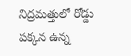నిద్రమత్తులో రోడ్డు పక్కన ఉన్న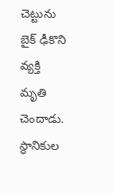చెట్టును బైక్ ఢీకొని వ్యక్తి మృతి చెందాడు. స్థానికుల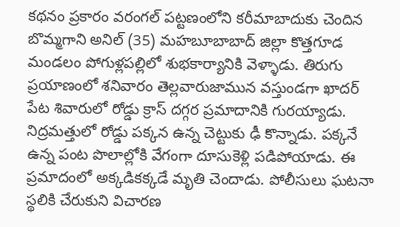కథనం ప్రకారం వరంగల్ పట్టణంలోని కరీమాబాదుకు చెందిన బొమ్మగాని అనిల్ (35) మహబూబాబాద్ జిల్లా కొత్తగూడ మండలం పోగుళ్లపల్లిలో శుభకార్యానికి వెళ్ళాడు. తిరుగు ప్రయాణంలో శనివారం తెల్లవారుజామున వస్తుండగా ఖాదర్ పేట శివారులో రోడ్డు క్రాస్ దగ్గర ప్రమాదానికి గురయ్యాడు. నిద్రమత్తులో రోడ్డు పక్కన ఉన్న చెట్టుకు ఢీ కొన్నాడు. పక్కనే ఉన్న పంట పొలాల్లోకి వేగంగా దూసుకెళ్లి పడిపోయాడు. ఈ ప్రమాదంలో అక్కడికక్కడే మృతి చెందాడు. పోలీసులు ఘటనా స్థలికి చేరుకుని విచారణ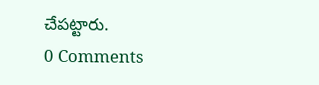చేపట్టారు.
0 Comments